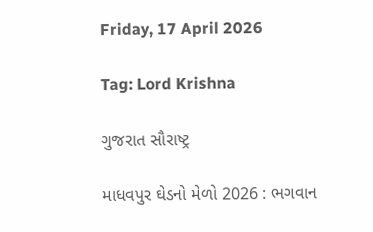Friday, 17 April 2026

Tag: Lord Krishna

ગુજરાત સૌરાષ્ટ્ર

માધવપુર ઘેડનો મેળો 2026 : ભગવાન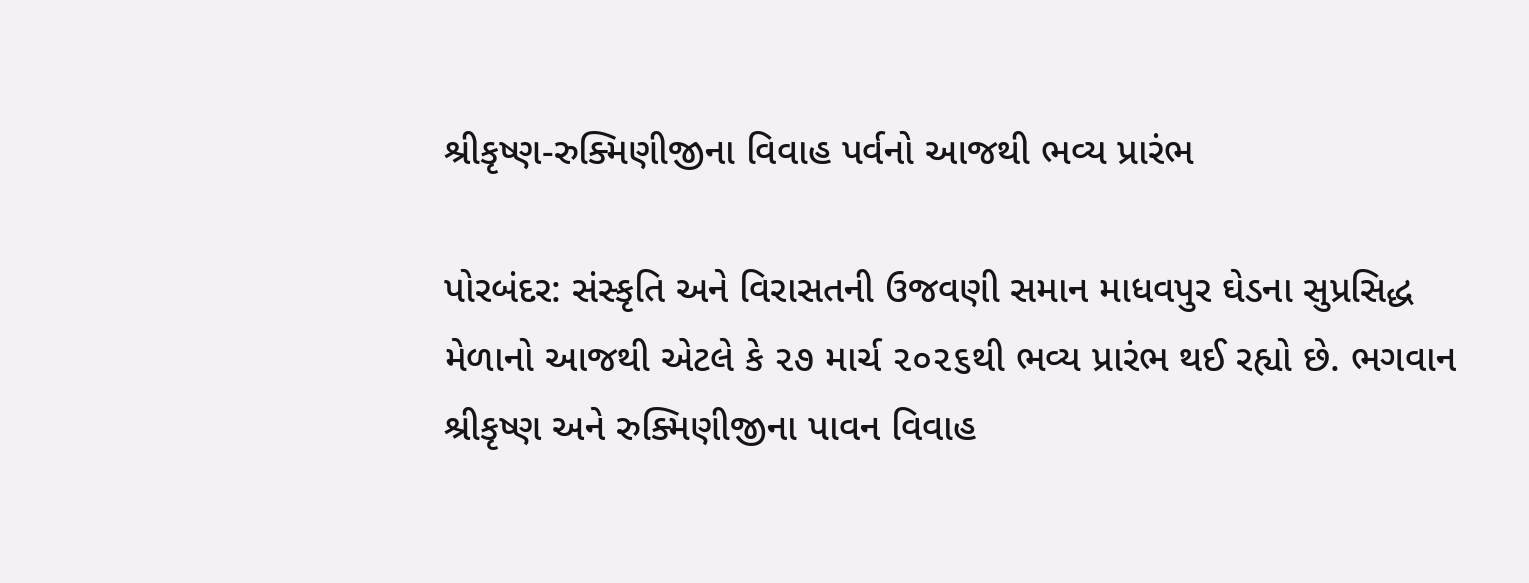શ્રીકૃષ્ણ-રુક્મિણીજીના વિવાહ પર્વનો આજથી ભવ્ય પ્રારંભ

પોરબંદર: સંસ્કૃતિ અને વિરાસતની ઉજવણી સમાન માધવપુર ઘેડના સુપ્રસિદ્ધ મેળાનો આજથી એટલે કે ૨૭ માર્ચ ૨૦૨૬થી ભવ્ય પ્રારંભ થઈ રહ્યો છે. ભગવાન શ્રીકૃષ્ણ અને રુક્મિણીજીના પાવન વિવાહ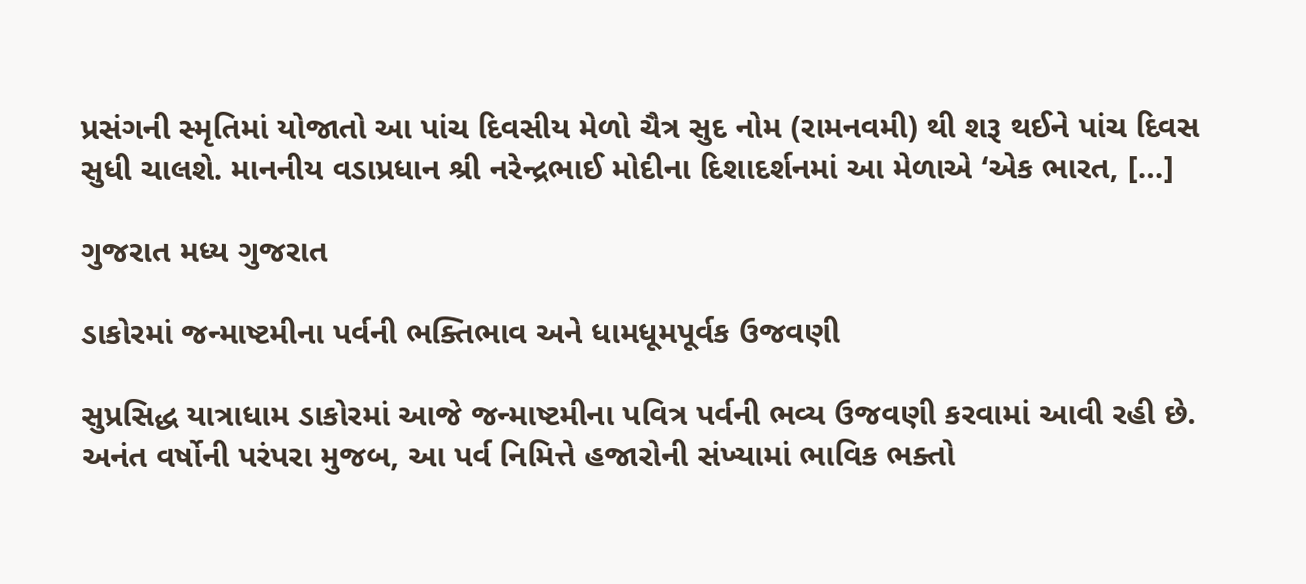પ્રસંગની સ્મૃતિમાં યોજાતો આ પાંચ દિવસીય મેળો ચૈત્ર સુદ નોમ (રામનવમી) થી શરૂ થઈને પાંચ દિવસ સુધી ચાલશે. માનનીય વડાપ્રધાન શ્રી નરેન્દ્રભાઈ મોદીના દિશાદર્શનમાં આ મેળાએ ‘એક ભારત, […]

ગુજરાત મધ્ય ગુજરાત

ડાકોરમાં જન્માષ્ટમીના પર્વની ભક્તિભાવ અને ધામધૂમપૂર્વક ઉજવણી

સુપ્રસિદ્ધ યાત્રાધામ ડાકોરમાં આજે જન્માષ્ટમીના પવિત્ર પર્વની ભવ્ય ઉજવણી કરવામાં આવી રહી છે. અનંત વર્ષોની પરંપરા મુજબ, આ પર્વ નિમિત્તે હજારોની સંખ્યામાં ભાવિક ભક્તો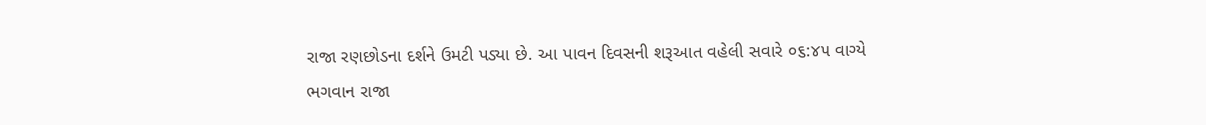રાજા રણછોડના દર્શને ઉમટી પડ્યા છે. આ પાવન દિવસની શરૂઆત વહેલી સવારે ૦૬:૪૫ વાગ્યે ભગવાન રાજા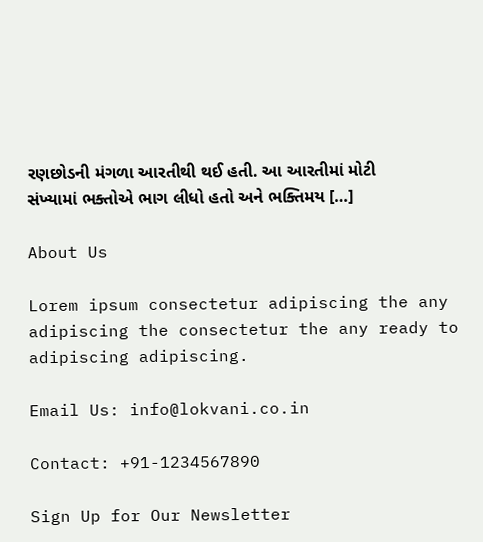રણછોડની મંગળા આરતીથી થઈ હતી. આ આરતીમાં મોટી સંખ્યામાં ભક્તોએ ભાગ લીધો હતો અને ભક્તિમય […]

About Us

Lorem ipsum consectetur adipiscing the any adipiscing the consectetur the any ready to adipiscing adipiscing.

Email Us: info@lokvani.co.in

Contact: +91-1234567890

Sign Up for Our Newsletter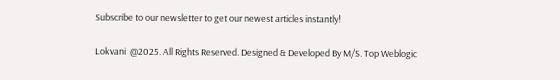Subscribe to our newsletter to get our newest articles instantly!

Lokvani  @2025. All Rights Reserved. Designed & Developed By M/S. Top Weblogic